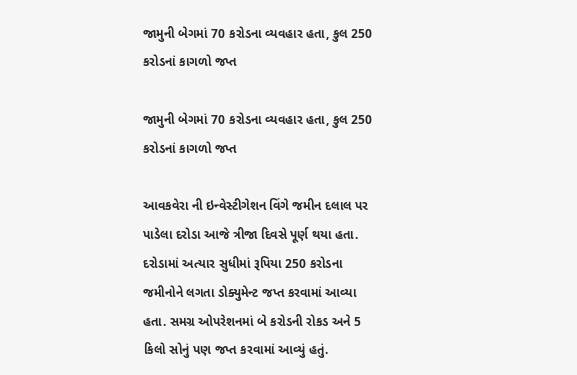જામુની બેગમાં 70 કરોડના વ્યવહાર હતા, કુલ 250 કરોડનાં કાગળો જપ્ત

જામુની બેગમાં 70 કરોડના વ્યવહાર હતા, કુલ 250 કરોડનાં કાગળો જપ્ત

આવકવેરા ની ઇન્વેસ્ટીગેશન વિંગે જમીન દલાલ પર પાડેલા દરોડા આજે ત્રીજા દિવસે પૂર્ણ થયા હતા. દરોડામાં અત્યાર સુધીમાં રૂપિયા 250 કરોડના જમીનોને લગતા ડોક્યુમેન્ટ જપ્ત કરવામાં આવ્યા હતા. સમગ્ર ઓપરેશનમાં બે કરોડની રોકડ અને 5 કિલો સોનું પણ જપ્ત કરવામાં આવ્યું હતું.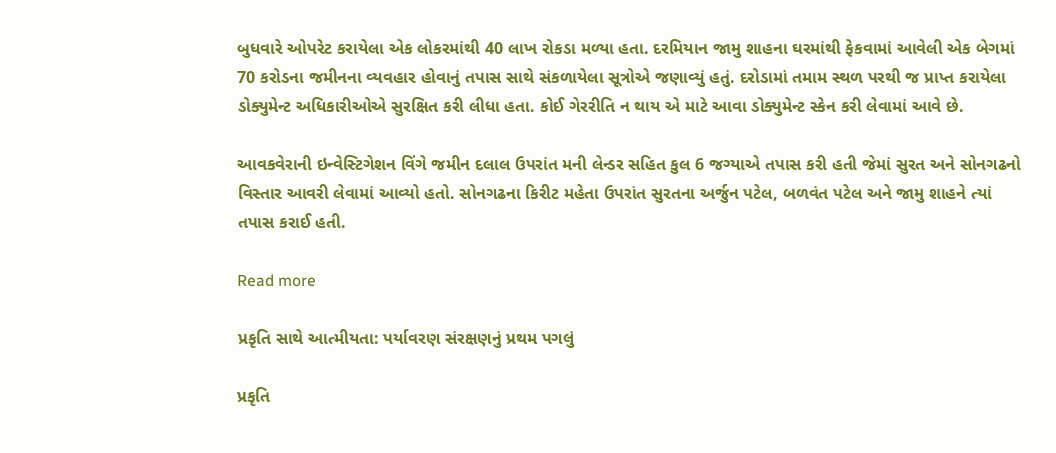બુધવારે ઓપરેટ કરાયેલા એક લોકરમાંથી 40 લાખ રોકડા મળ્યા હતા. દરમિયાન જામુ શાહના ઘરમાંથી ફેકવામાં આવેલી એક બેગમાં 70 કરોડના જમીનના વ્યવહાર હોવાનું તપાસ સાથે સંકળાયેલા સૂત્રોએ જણાવ્યું હતું. દરોડામાં તમામ સ્થળ પરથી જ પ્રાપ્ત કરાયેલા ડોક્યુમેન્ટ અધિકારીઓએ સુરક્ષિત કરી લીધા હતા. કોઈ ગેરરીતિ ન થાય એ માટે આવા ડોક્યુમેન્ટ સ્કેન કરી લેવામાં આવે છે.

આવકવેરાની ઇન્વેસ્ટિગેશન વિંગે જમીન દલાલ ઉપરાંત મની લેન્ડર સહિત કુલ 6 જગ્યાએ તપાસ કરી હતી જેમાં સુરત અને સોનગઢનો વિસ્તાર આવરી લેવામાં આવ્યો હતો. સોનગઢના કિરીટ મહેતા ઉપરાંત સુરતના અર્જુન પટેલ, બળવંત પટેલ અને જામુ શાહને ત્યાં તપાસ કરાઈ હતી.

Read more

પ્રકૃતિ સાથે આત્મીયતા: પર્યાવરણ સંરક્ષણનું પ્રથમ પગલું

પ્રકૃતિ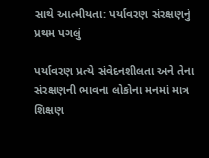સાથે આત્મીયતા: પર્યાવરણ સંરક્ષણનું પ્રથમ પગલું

પર્યાવરણ પ્રત્યે સંવેદનશીલતા અને તેના સંરક્ષણની ભાવના લોકોના મનમાં માત્ર શિક્ષણ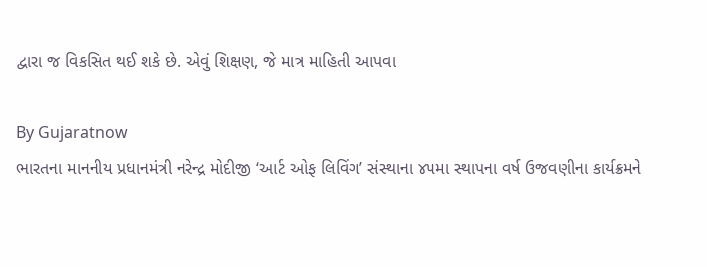દ્વારા જ વિકસિત થઈ શકે છે. એવું શિક્ષણ, જે માત્ર માહિતી આપવા

By Gujaratnow
ભારતના માનનીય પ્રધાનમંત્રી નરેન્દ્ર મોદીજી ‘આર્ટ ઓફ લિવિંગ’ સંસ્થાના ૪૫મા સ્થાપના વર્ષ ઉજવણીના કાર્યક્રમને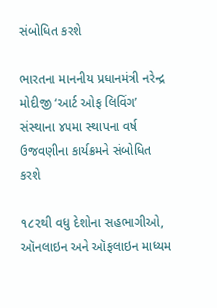સંબોધિત કરશે

ભારતના માનનીય પ્રધાનમંત્રી નરેન્દ્ર મોદીજી ‘આર્ટ ઓફ લિવિંગ’ સંસ્થાના ૪૫મા સ્થાપના વર્ષ ઉજવણીના કાર્યક્રમને સંબોધિત કરશે

૧૮૨થી વધુ દેશોના સહભાગીઓ, ઑનલાઇન અને ઑફલાઇન માધ્યમ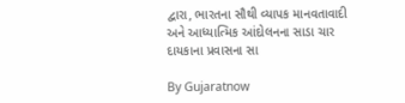દ્વારા, ભારતના સૌથી વ્યાપક માનવતાવાદી અને આધ્યાત્મિક આંદોલનના સાડા ચાર દાયકાના પ્રવાસના સા

By Gujaratnow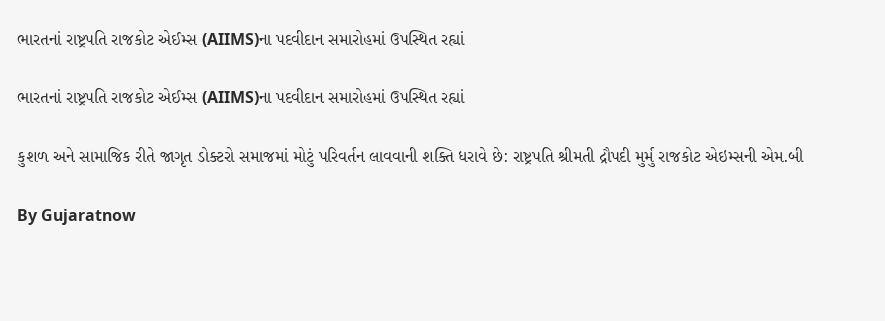ભારતનાં રાષ્ટ્રપતિ રાજકોટ એઈમ્સ (AIIMS)ના પદવીદાન સમારોહમાં ઉપસ્થિત રહ્યાં

ભારતનાં રાષ્ટ્રપતિ રાજકોટ એઈમ્સ (AIIMS)ના પદવીદાન સમારોહમાં ઉપસ્થિત રહ્યાં

કુશળ અને સામાજિક રીતે જાગૃત ડોક્ટરો સમાજમાં મોટું પરિવર્તન લાવવાની શક્તિ ધરાવે છે: રાષ્ટ્રપતિ શ્રીમતી દ્રૌપદી મુર્મુ રાજકોટ એઇમ્સની એમ.બી

By Gujaratnow